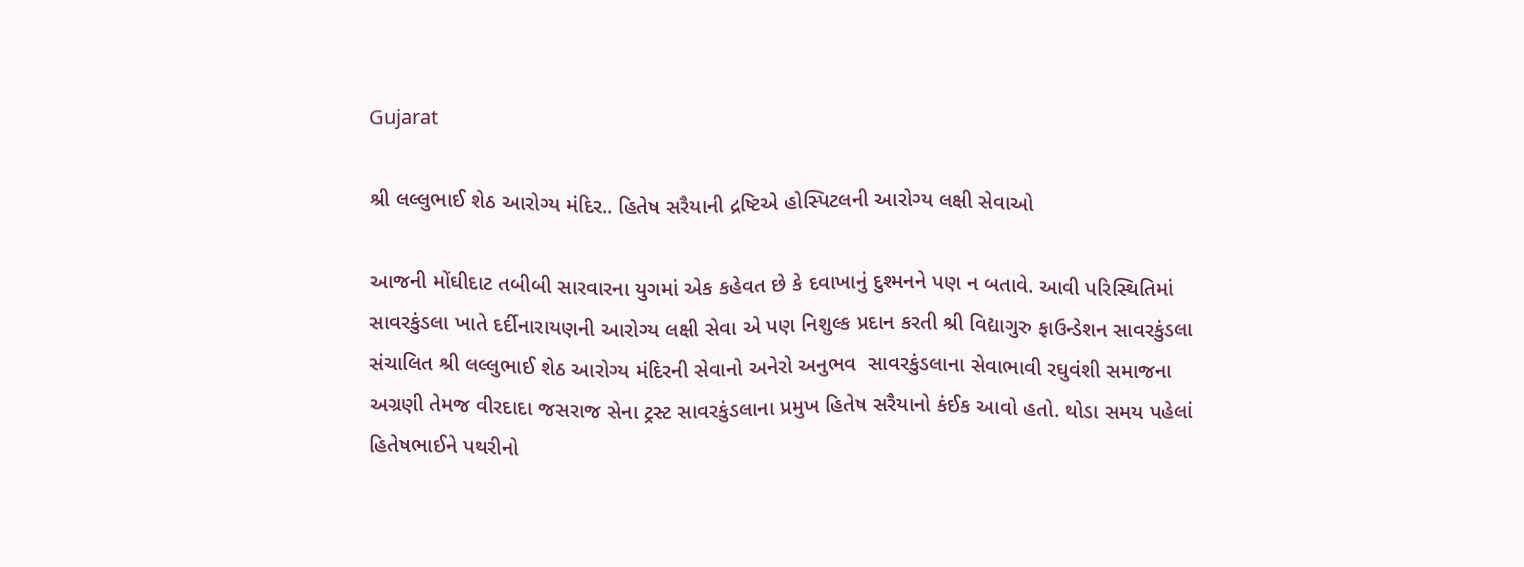Gujarat

શ્રી લલ્લુભાઈ શેઠ આરોગ્ય મંદિર.. હિતેષ સરૈયાની દ્રષ્ટિએ હોસ્પિટલની આરોગ્ય લક્ષી સેવાઓ

આજની મોંઘીદાટ તબીબી સારવારના યુગમાં એક કહેવત છે કે દવાખાનું દુશ્મનને પણ ન બતાવે. આવી પરિસ્થિતિમાં સાવરકુંડલા ખાતે દર્દીનારાયણની આરોગ્ય લક્ષી સેવા એ પણ નિશુલ્ક પ્રદાન કરતી શ્રી વિદ્યાગુરુ ફાઉન્ડેશન સાવરકુંડલા સંચાલિત શ્રી લલ્લુભાઈ શેઠ આરોગ્ય મંદિરની સેવાનો અનેરો અનુભવ  સાવરકુંડલાના સેવાભાવી રઘુવંશી સમાજના અગ્રણી તેમજ વીરદાદા જસરાજ સેના ટ્રસ્ટ સાવરકુંડલાના પ્રમુખ હિતેષ સરૈયાનો કંઈક આવો હતો. થોડા સમય પહેલાં હિતેષભાઈને પથરીનો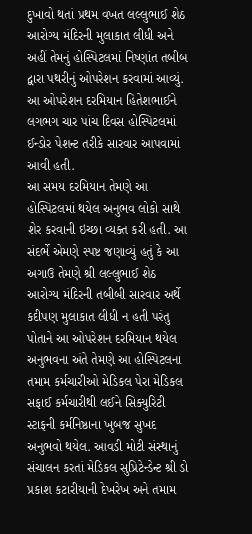દુખાવો થતાં પ્રથમ વખત લલ્લુભાઈ શેઠ આરોગ્ય મંદિરની મુલાકાત લીધી અને અહીં તેમનું હોસ્પિટલમાં નિષ્ણાંત તબીબ દ્વારા પથરીનું ઓપરેશન કરવામાં આવ્યું. આ ઓપરેશન દરમિયાન હિતેશભાઈને લગભગ ચાર પાંચ દિવસ હોસ્પિટલમાં ઈન્ડોર પેશન્ટ તરીકે સારવાર આપવામાં આવી હતી.
આ સમય દરમિયાન તેમણે આ હોસ્પિટલમાં થયેલ અનુભવ લોકો સાથે શેર કરવાની ઇચ્છા વ્યક્ત કરી હતી. આ સંદર્ભે એમણે સ્પષ્ટ જણાવ્યું હતું કે આ અગાઉ તેમણે શ્રી લલ્લુભાઈ શેઠ આરોગ્ય મંદિરની તબીબી સારવાર અર્થે કદીપણ મુલાકાત લીધી ન હતી પરંતુ પોતાને આ ઓપરેશન દરમિયાન થયેલ અનુભવના અંતે તેમણે આ હોસ્પિટલના તમામ કર્મચારીઓ મેડિકલ પેરા મેડિકલ સફાઈ કર્મચારીથી લઈને સિક્યુરિટી સ્ટાફની કર્મનિષ્ઠાના ખુબજ સુખદ અનુભવો થયેલ. આવડી મોટી સંસ્થાનું સંચાલન કરતાં મેડિકલ સુપ્રિટેન્ડેન્ટ શ્રી ડો પ્રકાશ કટારીયાની દેખરેખ અને તમામ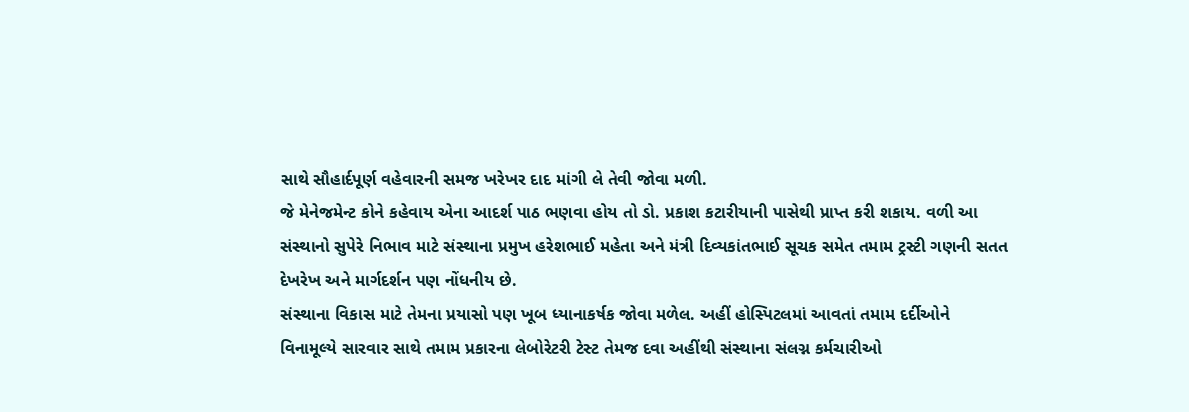સાથે સૌહાર્દપૂર્ણ વહેવારની સમજ ખરેખર દાદ માંગી લે તેવી જોવા મળી.
જે મેનેજમેન્ટ કોને કહેવાય એના આદર્શ પાઠ ભણવા હોય તો ડો. પ્રકાશ કટારીયાની પાસેથી પ્રાપ્ત કરી શકાય. વળી આ સંસ્થાનો સુપેરે નિભાવ માટે સંસ્થાના પ્રમુખ હરેશભાઈ મહેતા અને મંત્રી દિવ્યકાંતભાઈ સૂચક સમેત તમામ ટ્રસ્ટી ગણની સતત દેખરેખ અને માર્ગદર્શન પણ નોંધનીય છે.
સંસ્થાના વિકાસ માટે તેમના પ્રયાસો પણ ખૂબ ધ્યાનાકર્ષક જોવા મળેલ. અહીં હોસ્પિટલમાં આવતાં તમામ દર્દીઓને વિનામૂલ્યે સારવાર સાથે તમામ પ્રકારના લેબોરેટરી ટેસ્ટ તેમજ દવા અહીંથી સંસ્થાના સંલગ્ન કર્મચારીઓ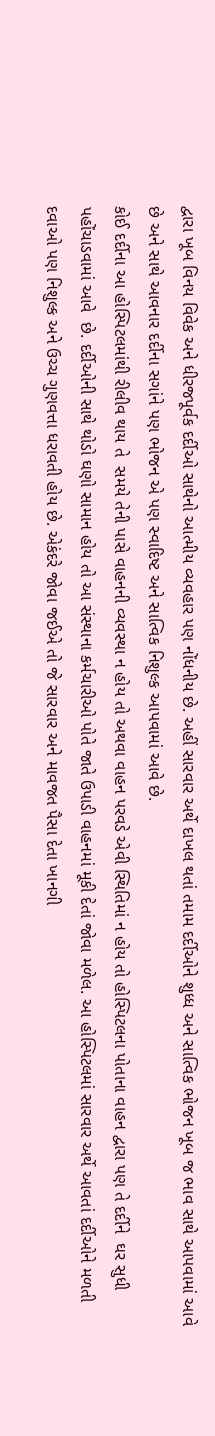દ્વારા ખૂબ વિનય વિવેક અને ધીરજપૂર્વક દર્દીઓ સાથેનો આત્મીય વ્યવહાર પણ નોંધનીય છે. અહીં સારવાર અર્થે દાખલ થતાં તમામ દર્દીઓને શુધ્ધ અને સાત્વિક ભોજન ખૂબ જ ભાવ સાથે આપવામાં આવે છે અને સાથે આવનાર દર્દીના સગાંને પણ ભોજન એ પણ સ્વાદિષ્ટ અને સાત્વિક નિશુલ્ક આપવામાં આવે છે.
કોઈ દર્દીના આ હોસ્પિટલમાંથી રીલીવ થાય તે  સમયે તેની પાસે વાહનની વ્યવસ્થા ન હોય તો અથવા વાહન પરવડે એવી સ્થિતિમાં ન હોય તો હોસ્પિટલના પોતાના વાહન દ્વારા પણ તે દર્દીને  ઘર સુધી પહોંચાડવામાં આવે  છે. દર્દીઓની સાથે થોડો ઘણો સામાન હોય તો આ સંસ્થાના કર્મચારીઓ પોતે જાતે ઉપાડી વાહનમાં મૂકી દેતાં જોવા મળેલ. આ હોસ્પિટલમાં સારવાર અર્થે આવતાં દર્દીઓને મળતી દવાઓ પણ નિશુલ્ક અને ઉચ્ચ ગુણવત્તા ધરાવતી હોય છે. એકંદરે જોવા જઈએ તો જે સારવાર અને માવજત પૈસા દેતા ખાનગી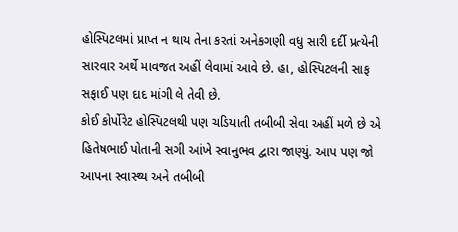હોસ્પિટલમાં પ્રાપ્ત ન થાય તેના કરતાં અનેકગણી વધુ સારી દર્દી પ્રત્યેની સારવાર અર્થે માવજત અહીં લેવામાં આવે છે. હા, હોસ્પિટલની સાફ સફાઈ પણ દાદ માંગી લે તેવી છે.
કોઈ કોર્પોરેટ હોસ્પિટલથી પણ ચડિયાતી તબીબી સેવા અહીં મળે છે એ હિતેષભાઈ પોતાની સગી આંખે સ્વાનુભવ દ્વારા જાણ્યું. આપ પણ જો આપના સ્વાસ્થ્ય અને તબીબી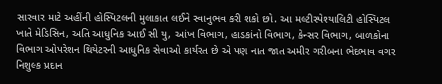સારવાર માટે અહીંની હોસ્પિટલની મુલાકાત લઈને સ્વાનુભવ કરી શકો છો. આ મલ્ટીસ્પેશ્યાલિટી હોસ્પિટલ ખાતે મેડિસિન, અતિ આધુનિક આઈ સી યુ, આંખ વિભાગ, હાડકાંનો વિભાગ, કેન્સર વિભાગ, બાળકોના વિભાગ ઓપરેશન થિયેટરની આધુનિક સેવાઓ કાર્યરત છે એ પણ નાત જાત અમીર ગરીબના ભેદભાવ વગર નિશુલ્ક પ્રદાન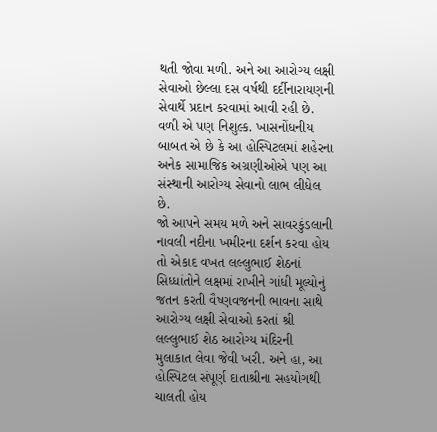થતી જોવા મળી. અને આ આરોગ્ય લક્ષી સેવાઓ છેલ્લા દસ વર્ષથી દર્દીનારાયણની સેવાર્થે પ્રદાન કરવામાં આવી રહી છે. વળી એ પણ નિશુલ્ક. ખાસનોંધનીય બાબત એ છે કે આ હોસ્પિટલમાં શહેરના અનેક સામાજિક અગ્રણીઓએ પણ આ સંસ્થાની આરોગ્ય સેવાનો લાભ લીધેલ છે.
જો આપને સમય મળે અને સાવરકુંડલાની નાવલી નદીના ખમીરના દર્શન કરવા હોય તો એકાદ વખત લલ્લુભાઈ શેઠનાં સિધ્ધાંતોને લક્ષમાં રાખીને ગાંધી મૂલ્યોનું જતન કરતી વૈષ્ણવજનની ભાવના સાથે આરોગ્ય લક્ષી સેવાઓ કરતાં શ્રી લલ્લુભાઈ શેઠ આરોગ્ય મંદિરની મુલાકાત લેવા જેવી ખરી. અને હા, આ હોસ્પિટલ સંપૂર્ણ દાતાશ્રીના સહયોગથી ચાલતી હોય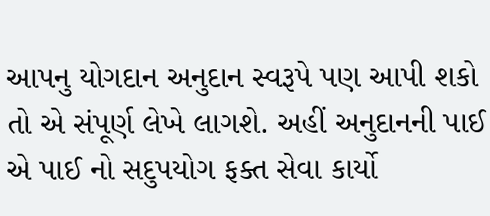આપનુ યોગદાન અનુદાન સ્વરૂપે પણ આપી શકો તો એ સંપૂર્ણ લેખે લાગશે. અહીં અનુદાનની પાઈ એ પાઈ નો સદુપયોગ ફક્ત સેવા કાર્યો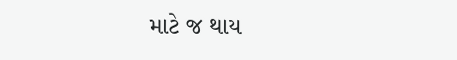માટે જ થાય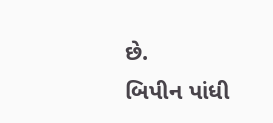છે.
બિપીન પાંધી